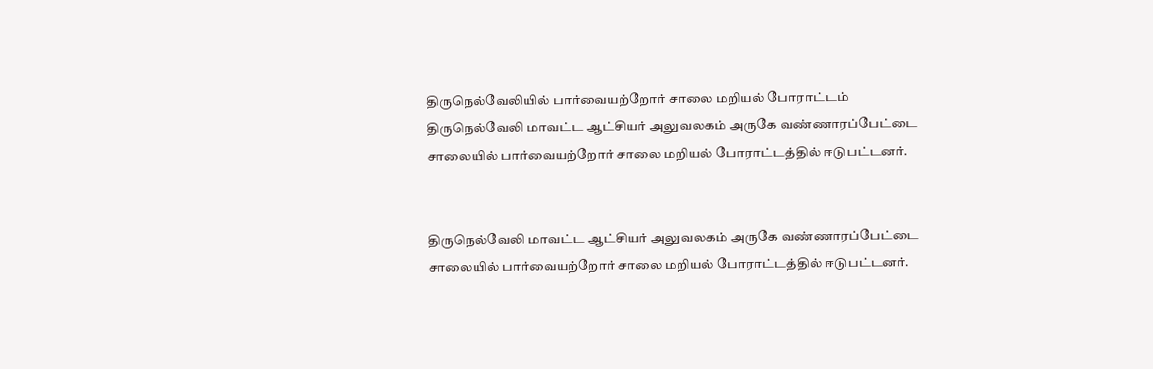திருநெல்வேலியில் பார்வையற்றோர் சாலை மறியல் போராட்டம்
திருநெல்வேலி மாவட்ட ஆட்சியர் அலுவலகம் அருகே வண்ணாரப்பேட்டை சாலையில் பார்வையற்றோர் சாலை மறியல் போராட்டத்தில் ஈடுபட்டனர்.


திருநெல்வேலி மாவட்ட ஆட்சியர் அலுவலகம் அருகே வண்ணாரப்பேட்டை சாலையில் பார்வையற்றோர் சாலை மறியல் போராட்டத்தில் ஈடுபட்டனர்.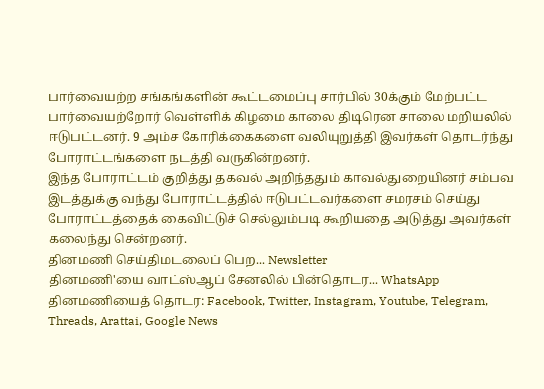பார்வையற்ற சங்கங்களின் கூட்டமைப்பு சார்பில் 30க்கும் மேற்பட்ட பார்வையற்றோர் வெள்ளிக் கிழமை காலை திடிரென சாலை மறியலில் ஈடுபட்டனர். 9 அம்ச கோரிக்கைகளை வலியுறுத்தி இவர்கள் தொடர்ந்து போராட்டங்களை நடத்தி வருகின்றனர்.
இந்த போராட்டம் குறித்து தகவல் அறிந்ததும் காவல்துறையினர் சம்பவ இடத்துக்கு வந்து போராட்டத்தில் ஈடுபட்டவர்களை சமரசம் செய்து போராட்டத்தைக் கைவிட்டுச் செல்லும்படி கூறியதை அடுத்து அவர்கள் கலைந்து சென்றனர்.
தினமணி செய்திமடலைப் பெற... Newsletter
தினமணி'யை வாட்ஸ்ஆப் சேனலில் பின்தொடர... WhatsApp
தினமணியைத் தொடர: Facebook, Twitter, Instagram, Youtube, Telegram, Threads, Arattai, Google News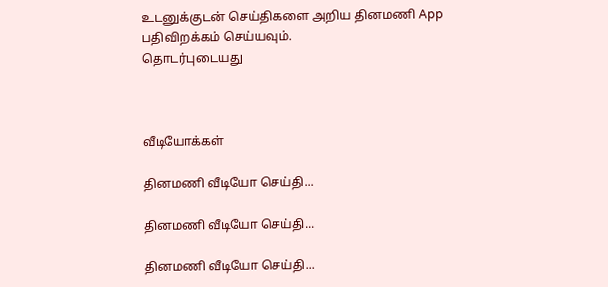உடனுக்குடன் செய்திகளை அறிய தினமணி App பதிவிறக்கம் செய்யவும்.
தொடர்புடையது



வீடியோக்கள்

தினமணி வீடியோ செய்தி...

தினமணி வீடியோ செய்தி...

தினமணி வீடியோ செய்தி...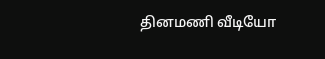தினமணி வீடியோ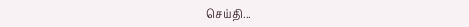செய்தி...